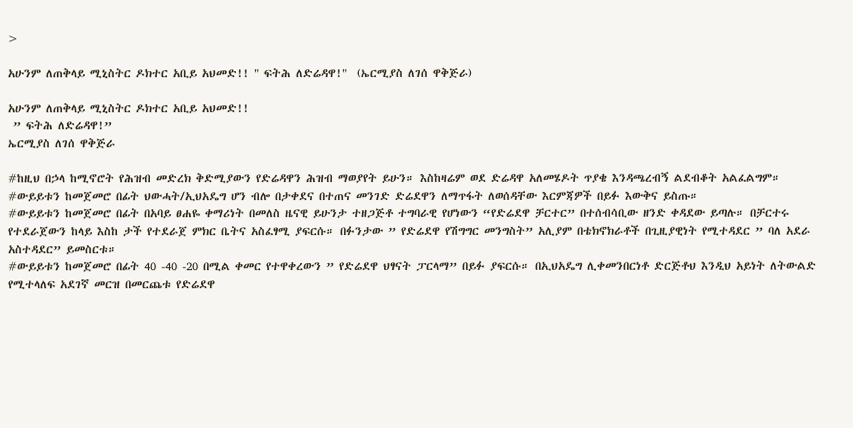>

አሁንም ለጠቅላይ ሚኒስትር ዶክተር አቢይ አህመድ!! " ፍትሕ ለድሬዳዋ!"  (ኤርሚያስ ለገሰ ዋቅጅራ)

አሁንም ለጠቅላይ ሚኒስትር ዶክተር አቢይ አህመድ!!
 ” ፍትሕ ለድሬዳዋ!”
ኤርሚያስ ለገሰ ዋቅጅራ

#ከዚህ በኃላ ከሚኖሮት የሕዝብ መድረክ ቅድሚያውን የድሬዳዋን ሕዝብ ማወያየት ይሁን። እስከዛሬም ወደ ድሬዳዋ አለመሄዶት ጥያቄ እንዳጫረብኝ ልደብቆት አልፈልግም።
#ውይይቱን ከመጀመሮ በፊት ህውሓት/ኢህአዴግ ሆን ብሎ በታቀደና በተጠና መንገድ ድሬደዋን ለማጥፋት ለወሰዳቸው እርምጃዎች በይፉ እውቅና ይስጡ።
#ውይይቱን ከመጀመሮ በፊት በአባይ ፀሐዬ ቀማሪነት በመለስ ዜናዊ ይሁንታ ተዘጋጅቶ ተግባራዊ የሆነውን “የድሬደዋ ቻርተር” በተሰብሳቢው ዘንድ ቀዳደው ይጣሉ። በቻርተሩ የተደራጀውን ከላይ እስከ ታች የተደራጀ ምክር ቤትና አስፈፃሚ ያፍርሱ። በፉንታው ” የድሬደዋ የሽግግር መንግስት” አሊያም በቴክኖክራቶች በጊዚያዊነት የሚተዳደር ” ባለ አደራ አስተዳደር” ይመስርቱ።
#ውይይቱን ከመጀመሮ በፊት 40 -40 -20 በሚል ቀመር የተዋቀረውን ” የድሬደዋ ህፃናት ፓርላማ” በይፉ ያፍርሱ። በኢህአዴግ ሊቀመንበርነቶ ድርጅቶህ እንዲህ አይነት ለትውልድ የሚተላለፍ አደገኛ መርዝ በመርጨቱ የድሬደዋ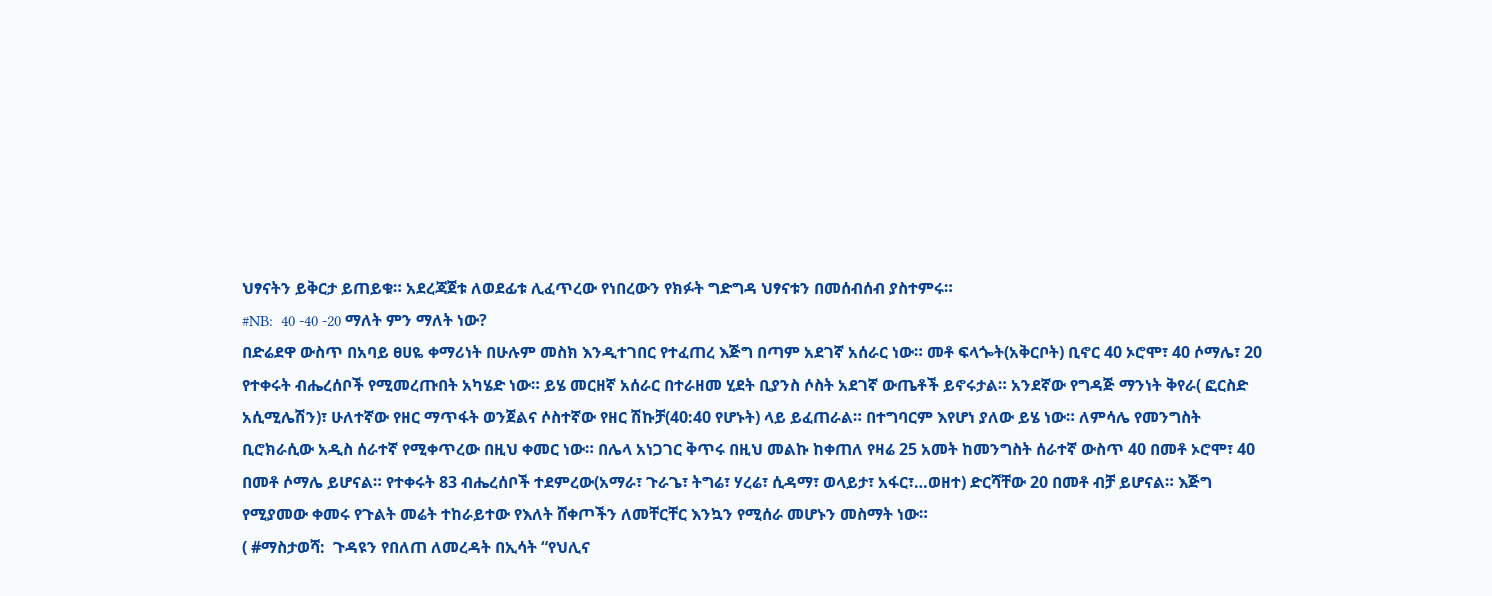ህፃናትን ይቅርታ ይጠይቁ። አደረጃጀቱ ለወደፊቱ ሊፈጥረው የነበረውን የክፉት ግድግዳ ህፃናቱን በመሰብሰብ ያስተምሩ።
#NB:  40 -40 -20 ማለት ምን ማለት ነው?
በድሬደዋ ውስጥ በአባይ ፀሀዬ ቀማሪነት በሁሉም መስክ እንዲተገበር የተፈጠረ እጅግ በጣም አደገኛ አሰራር ነው። መቶ ፍላጐት(አቅርቦት) ቢኖር 40 ኦሮሞ፣ 40 ሶማሌ፣ 20 የተቀሩት ብሔረሰቦች የሚመረጡበት አካሄድ ነው። ይሄ መርዘኛ አሰራር በተራዘመ ሂደት ቢያንስ ሶስት አደገኛ ውጤቶች ይኖሩታል። አንደኛው የግዳጅ ማንነት ቅየራ( ፎርስድ አሲሚሌሽን)፣ ሁለተኛው የዘር ማጥፋት ወንጀልና ሶስተኛው የዘር ሽኩቻ(40:40 የሆኑት) ላይ ይፈጠራል። በተግባርም እየሆነ ያለው ይሄ ነው። ለምሳሌ የመንግስት ቢሮክራሲው አዲስ ሰራተኛ የሚቀጥረው በዚህ ቀመር ነው። በሌላ አነጋገር ቅጥሩ በዚህ መልኩ ከቀጠለ የዛሬ 25 አመት ከመንግስት ሰራተኛ ውስጥ 40 በመቶ ኦሮሞ፣ 40 በመቶ ሶማሌ ይሆናል። የተቀሩት 83 ብሔረሰቦች ተደምረው(አማራ፣ ጉራጌ፣ ትግሬ፣ ሃረሬ፣ ሲዳማ፣ ወላይታ፣ አፋር፣…ወዘተ) ድርሻቸው 20 በመቶ ብቻ ይሆናል። እጅግ የሚያመው ቀመሩ የጉልት መሬት ተከራይተው የእለት ሸቀጦችን ለመቸርቸር እንኳን የሚሰራ መሆኑን መስማት ነው።
( #ማስታወሻ:  ጉዳዩን የበለጠ ለመረዳት በኢሳት “የህሊና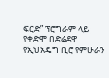ፍርድ” ፕሮግራም ላይ የቀድሞ በድሬደዋ የኢህአዴግ ቢሮ የምሁራን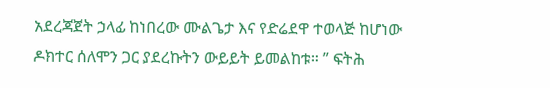አደረጃጀት ኃላፊ ከነበረው ሙልጌታ እና የድሬደዋ ተወላጅ ከሆነው ዶክተር ሰለሞን ጋር ያደረኩትን ውይይት ይመልከቱ። ” ፍትሕ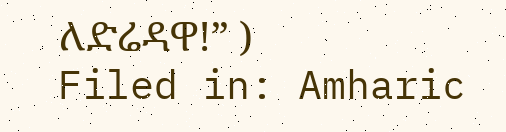ለድሬዳዋ!” )
Filed in: Amharic